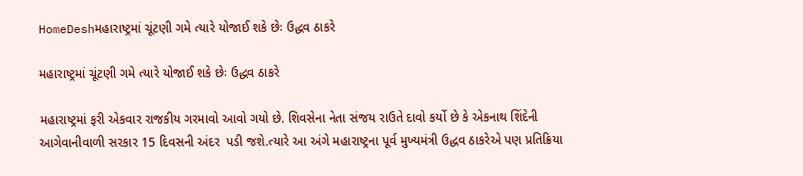HomeDeshમહારાષ્ટ્રમાં ચૂંટણી ગમે ત્યારે યોજાઈ શકે છેઃ ઉદ્ધવ ઠાકરે

મહારાષ્ટ્રમાં ચૂંટણી ગમે ત્યારે યોજાઈ શકે છેઃ ઉદ્ધવ ઠાકરે

મહારાષ્ટ્રમાં ફરી એકવાર રાજકીય ગરમાવો આવો ગયો છે. શિવસેના નેતા સંજય રાઉતે દાવો કર્યો છે કે એકનાથ શિંદેની આગેવાનીવાળી સરકાર 15 દિવસની અંદર  પડી જશે.ત્યારે આ અંગે મહારાષ્ટ્રના પૂર્વ મુખ્યમંત્રી ઉદ્ધવ ઠાકરેએ પણ પ્રતિક્રિયા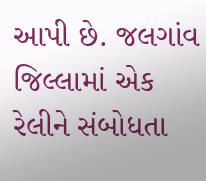આપી છે. જલગાંવ જિલ્લામાં એક રેલીને સંબોધતા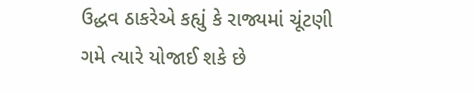ઉદ્ધવ ઠાકરેએ કહ્યું કે રાજ્યમાં ચૂંટણી ગમે ત્યારે યોજાઈ શકે છે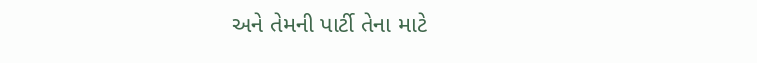અને તેમની પાર્ટી તેના માટે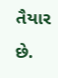તૈયાર છે.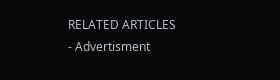RELATED ARTICLES
- Advertisment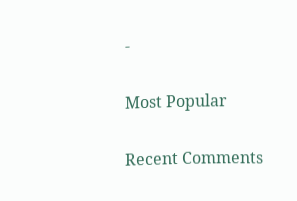-

Most Popular

Recent Comments